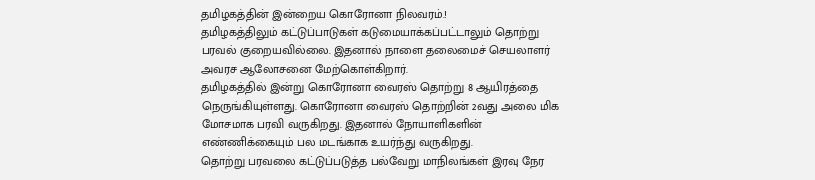தமிழகத்தின் இன்றைய கொரோனா நிலவரம்.!
தமிழகத்திலும் கட்டுப்பாடுகள் கடுமையாக்கப்பட்டாலும் தொற்று பரவல் குறையவில்லை. இதனால் நாளை தலைமைச் செயலாளர் அவரச ஆலோசனை மேற்கொள்கிறார்.
தமிழகத்தில் இன்று கொரோனா வைரஸ் தொற்று 8 ஆயிரத்தை நெருங்கியுள்ளது. கொரோனா வைரஸ் தொற்றின் 2வது அலை மிக மோசமாக பரவி வருகிறது. இதனால் நோயாளிகளின் எண்ணிக்கையும் பல மடங்காக உயர்ந்து வருகிறது.
தொற்று பரவலை கட்டுப்படுத்த பல்வேறு மாநிலங்கள் இரவு நேர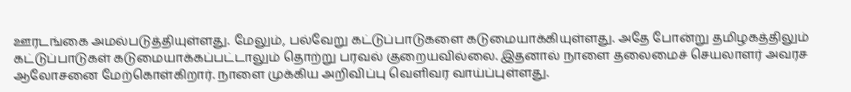ஊரடங்கை அமல்படுத்தியுள்ளது. மேலும், பல்வேறு கட்டுப்பாடுகளை கடுமையாக்கியுள்ளது. அதே போன்று தமிழகத்திலும் கட்டுப்பாடுகள் கடுமையாக்கப்பட்டாலும் தொற்று பரவல் குறையவில்லை. இதனால் நாளை தலைமைச் செயலாளர் அவரச ஆலோசனை மேற்கொள்கிறார். நாளை முக்கிய அறிவிப்பு வெளிவர வாய்ப்புள்ளது.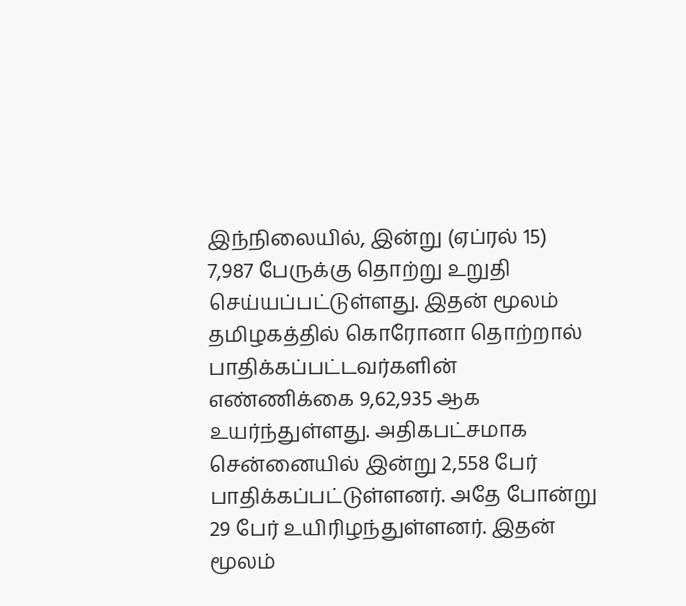இந்நிலையில், இன்று (ஏப்ரல் 15) 7,987 பேருக்கு தொற்று உறுதி செய்யப்பட்டுள்ளது. இதன் மூலம் தமிழகத்தில் கொரோனா தொற்றால் பாதிக்கப்பட்டவர்களின் எண்ணிக்கை 9,62,935 ஆக உயர்ந்துள்ளது. அதிகபட்சமாக சென்னையில் இன்று 2,558 பேர் பாதிக்கப்பட்டுள்ளனர். அதே போன்று 29 பேர் உயிரிழந்துள்ளனர். இதன் மூலம்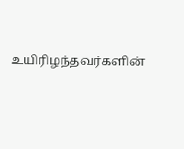உயிரிழந்தவர்களின்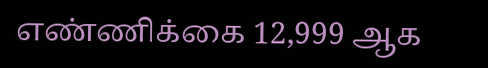எண்ணிக்கை 12,999 ஆக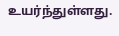உயர்ந்துள்ளது.